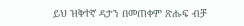ይህ ዝቅተኛ ዳታን በመጠቀም ጽሑፍ ብቻ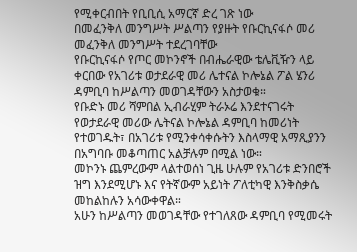የሚቀርብበት የቢቢሲ አማርኛ ድረ ገጽ ነው
በመፈንቅለ መንግሥት ሥልጣን የያዙት የቡርኪናፋሶ መሪ መፈንቅለ መንግሥት ተደረገባቸው
የቡርኪናፋሶ የጦር መኮንኖች በብሔራዊው ቴሌቪዥን ላይ ቀርበው የአገሪቱ ወታደራዊ መሪ ሌተናል ኮሎኔል ፖል ሄንሪ ዳምቢባ ከሥልጣን መወገዳቸውን አስታወቁ።
የቡድኑ መሪ ሻምበል ኢብራሂም ትራኦሬ እንደተናገሩት የወታደራዊ መሪው ሌትናል ኮሎኔል ዳምቢባ ከመሪነት የተወገዱት፣ በአገሪቱ የሚንቀሳቀሱትን እስላማዊ አማጺያንን በአግባቡ መቆጣጠር አልቻሉም በሚል ነው።
መኮንኑ ጨምረውም ላልተወሰነ ጊዜ ሁሉም የአገሪቱ ድንበሮች ዝግ እንደሚሆኑ እና የትኛውም አይነት ፖለቲካዊ እንቅስቃሴ መከልከሉን አሳውቀዋል።
አሁን ከሥልጣን መወገዳቸው የተገለጸው ዳምቢባ የሚመሩት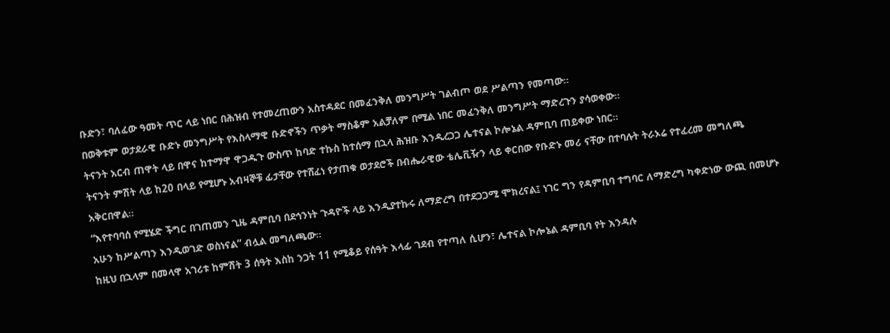ቡድን፣ ባለፈው ዓመት ጥር ላይ ነበር በሕዝብ የተመረጠውን አስተዳደር በመፈንቅለ መንግሥት ገልብጦ ወደ ሥልጣን የመጣው።
በወቅቱም ወታደራዊ ቡድኑ መንግሥት የእስላማዊ ቡድኖችን ጥቃት ማስቆም አልቻለም በሚል ነበር መፈንቅለ መንግሥት ማድረጉን ያሳወቀው።
ትናንት አርብ ጠዋት ላይ በዋና ከተማዋ ዋጋዱጉ ውስጥ ከባድ ተኩስ ከተሰማ በኋላ ሕዝቡ እንዲረጋጋ ሌተናል ኮሎኔል ዳምቢባ ጠይቀው ነበር።
ትናንት ምሽት ላይ ከ20 በላይ የሚሆኑ አብዛኞቹ ፊታቸው የተሸፈነ የታጠቁ ወታደሮች በብሔራዊው ቴሌቪዥን ላይ ቀርበው የቡድኑ መሪ ናቸው በተባሉት ትራኦሬ የተፈረመ መግለጫ አቅርበዋል።
“እየተባባሰ የሚሄድ ችግር በገጠመን ጊዜ ዳምቢባ በደኅንነት ጉዳዮች ላይ እንዲያተኩሩ ለማድረግ በተደጋጋሚ ሞክረናል፤ ነገር ግን የዳምቢባ ተግባር ለማድረግ ካቀድነው ውጪ በመሆኑ አሁን ከሥልጣን እንዲወገድ ወስነናል” ብሏል መግለጫው።
ከዚህ በኋላም በመላዋ አገሪቱ ከምሽት 3 ሰዓት እስከ ንጋት 11 የሚቆይ የሰዓት እላፊ ገደብ የተጣለ ሲሆን፣ ሌተናል ኮሎኔል ዳምቢባ የት እንዳሉ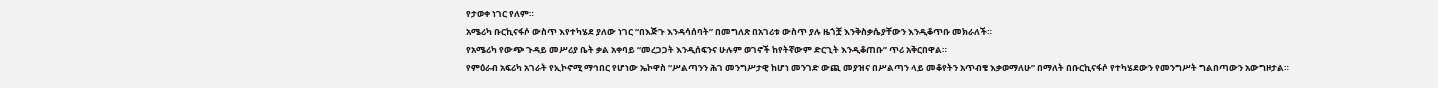የታወቀ ነገር የለም።
አሜሪካ ቡርኪናፋሶ ውስጥ እየተካሄደ ያለው ነገር “በእጅጉ እንዳሳሰባት” በመግለጽ በአገሪቱ ውስጥ ያሉ ዜጎቿ እንቅስቃሴያቸውን እንዲቆጥቡ መክራለች።
የአሜሪካ የውጭ ጉዳይ መሥሪያ ቤት ቃል አቀባይ “መረጋጋት እንዲሰፍንና ሁሉም ወገኖች ከየትኛውም ድርጊት እንዲቆጠቡ” ጥሪ አቅርበዋል።
የምዕራብ አፍሪካ አገራት የኢኮኖሚ ማኅበር የሆነው ኤኮዋስ “ሥልጣንን ሕገ መንግሥታዊ ከሆነ መንገድ ውጪ መያዝና በሥልጣን ላይ መቆየትን አጥብቄ እቃወማለሁ” በማለት በቡርኪናፋሶ የተካሄደውን የመንግሥት ግልበጣውን አውግዞታል።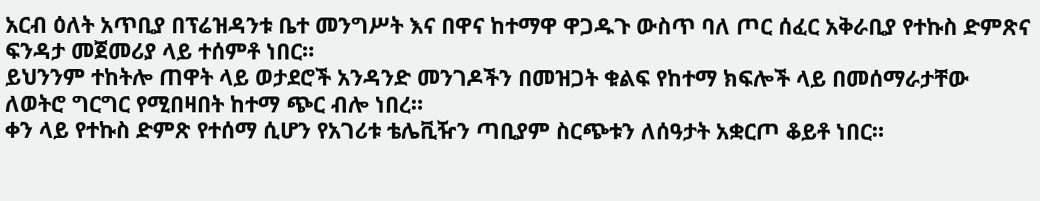አርብ ዕለት አጥቢያ በፕሬዝዳንቱ ቤተ መንግሥት እና በዋና ከተማዋ ዋጋዱጉ ውስጥ ባለ ጦር ሰፈር አቅራቢያ የተኩስ ድምጽና ፍንዳታ መጀመሪያ ላይ ተሰምቶ ነበር።
ይህንንም ተከትሎ ጠዋት ላይ ወታደሮች አንዳንድ መንገዶችን በመዝጋት ቁልፍ የከተማ ክፍሎች ላይ በመሰማራታቸው ለወትሮ ግርግር የሚበዛበት ከተማ ጭር ብሎ ነበረ።
ቀን ላይ የተኩስ ድምጽ የተሰማ ሲሆን የአገሪቱ ቴሌቪዥን ጣቢያም ስርጭቱን ለሰዓታት አቋርጦ ቆይቶ ነበር።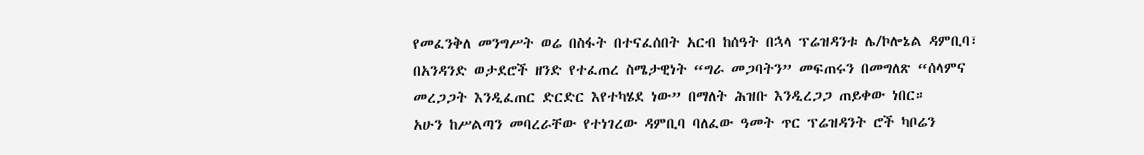የመፈንቅለ መንግሥት ወሬ በስፋት በተናፈሰበት አርብ ከሰዓት በኋላ ፕሬዝዳንቱ ሌ/ኮሎኔል ዳምቢባ፣ በአንዳንድ ወታደሮች ዘንድ የተፈጠረ ስሜታዊነት “ግራ መጋባትን” መፍጠሩን በመግለጽ “ሰላምና መረጋጋት እንዲፈጠር ድርድር እየተካሄደ ነው” በማለት ሕዝቡ እንዲረጋጋ ጠይቀው ነበር።
አሁን ከሥልጣን መባረራቸው የተነገረው ዳምቢባ ባለፈው ዓመት ጥር ፕሬዝዳንት ሮች ካቦሬን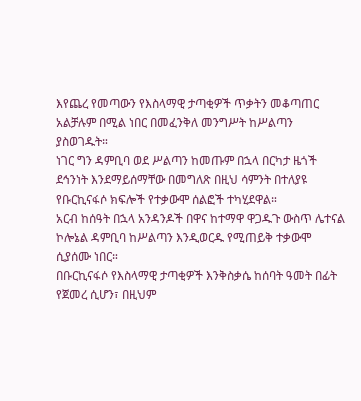እየጨረ የመጣውን የእስላማዊ ታጣቂዎች ጥቃትን መቆጣጠር አልቻሉም በሚል ነበር በመፈንቅለ መንግሥት ከሥልጣን ያስወገዱት።
ነገር ግን ዳምቢባ ወደ ሥልጣን ከመጡም በኋላ በርካታ ዜጎች ደኅንነት እንደማይሰማቸው በመግለጽ በዚህ ሳምንት በተለያዩ የቡርኪናፋሶ ክፍሎች የተቃውሞ ሰልፎች ተካሂደዋል።
አርብ ከሰዓት በኋላ አንዳንዶች በዋና ከተማዋ ዋጋዱጉ ውስጥ ሌተናል ኮሎኔል ዳምቢባ ከሥልጣን እንዲወርዱ የሚጠይቅ ተቃውሞ ሲያሰሙ ነበር።
በቡርኪናፋሶ የእስላማዊ ታጣቂዎች እንቅስቃሴ ከሰባት ዓመት በፊት የጀመረ ሲሆን፣ በዚህም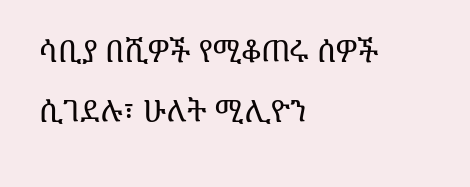ሳቢያ በሺዎች የሚቆጠሩ ሰዎች ሲገደሉ፣ ሁለት ሚሊዮን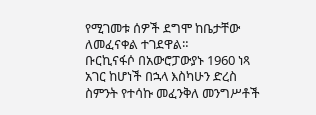የሚገመቱ ሰዎች ደግሞ ከቤታቸው ለመፈናቀል ተገደዋል።
ቡርኪናፋሶ በአውሮፓውያኑ 1960 ነጻ አገር ከሆነች በኋላ እስካሁን ድረስ ስምንት የተሳኩ መፈንቅለ መንግሥቶች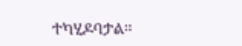ተካሂዶባታል።